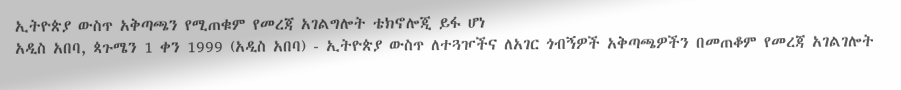ኢትዮጵያ ውስጥ አቅጣጫን የሚጠቁም የመረጃ አገልግሎት ቴክኖሎጂ ይፋ ሆነ
አዲስ አበባ, ጳጉሜን 1 ቀን 1999 (አዲስ አበባ) - ኢትዮጵያ ውስጥ ለተጓዦችና ለአገር ጎብኝዎች አቅጣጫዎችን በመጠቆም የመረጃ አገልገሎት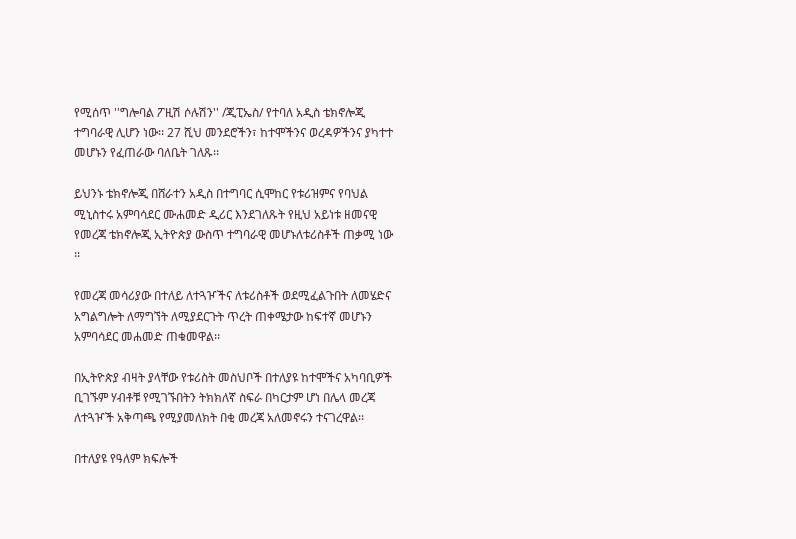የሚሰጥ ''ግሎባል ፖዚሽ ሶሉሽን'' /ጂፒኤስ/ የተባለ አዲስ ቴክኖሎጂ ተግባራዊ ሊሆን ነው፡፡ 27 ሺህ መንደሮችን፣ ከተሞችንና ወረዳዎችንና ያካተተ መሆኑን የፈጠራው ባለቤት ገለጹ፡፡

ይህንኑ ቴክኖሎጂ በሸራተን አዲስ በተግባር ሲሞከር የቱሪዝምና የባህል ሚኒስተሩ አምባሳደር ሙሐመድ ዲሪር እንደገለጹት የዚህ አይነቱ ዘመናዊ የመረጃ ቴክኖሎጂ ኢትዮጵያ ውስጥ ተግባራዊ መሆኑለቱሪስቶች ጠቃሚ ነው ፡፡

የመረጃ መሳሪያው በተለይ ለተጓዦችና ለቱሪስቶች ወደሚፈልጉበት ለመሄድና አግልግሎት ለማግኘት ለሚያደርጉት ጥረት ጠቀሜታው ከፍተኛ መሆኑን አምባሳደር መሐመድ ጠቁመዋል፡፡

በኢትዮጵያ ብዛት ያላቸው የቱሪስት መስህቦች በተለያዩ ከተሞችና አካባቢዎች ቢገኙም ሃብቶቹ የሚገኙበትን ትክክለኛ ስፍራ በካርታም ሆነ በሌላ መረጃ ለተጓዦች አቅጣጫ የሚያመለክት በቂ መረጃ አለመኖሩን ተናገረዋል፡፡

በተለያዩ የዓለም ክፍሎች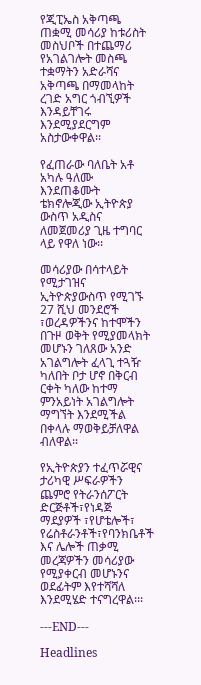የጂፒኤስ አቅጣጫ ጠቋሚ መሳሪያ ከቱሪስት መስህቦች በተጨማሪ የአገልገሎት መስጫ ተቋማትን አድራሻና አቅጣጫ በማመላከት ረገድ አግር ጎብኚዎች እንዳይቸገሩ እንደሚያደርግም አስታውቀዋል፡፡

የፈጠራው ባለቤት አቶ አካሉ ዓለሙ እንደጠቆሙት ቴክኖሎጂው ኢትዮጵያ ውስጥ አዲስና ለመጀመሪያ ጊዜ ተግባር ላይ የዋለ ነው፡፡

መሳሪያው በሳተላይት የሚታገዝና ኢትዮጵያውስጥ የሚገኙ 27 ሺህ መንደሮች ፣ወረዳዎችንና ከተሞችን በጉዞ ወቅት የሚያመላክት መሆኑን ገለጸው አንድ አገልግሎት ፈላጊ ተጓዥ ካለበት ቦታ ሆኖ በቅርብ ርቀት ካለው ከተማ ምንአይነት አገልግሎት ማግኘት እንደሚችል በቀላሉ ማወቅይቻለዋል ብለዋል፡፡

የኢትዮጵያን ተፈጥሯዊና ታሪካዊ ሥፍራዎችን ጨምሮ የትራንሰፖርት ድርጅቶች፣የነዳጅ ማደያዎች ፣የሆቴሎች፣ የሬስቶራንቶች፣የባንክቤቶች እና ሌሎች ጠቃሚ መረጃዎችን መሳሪያው የሚያቀርብ መሆኑንና ወደፊትም እየተሻሻለ እንደሚሄድ ተናግረዋል፡፡፡

---END---

Headlines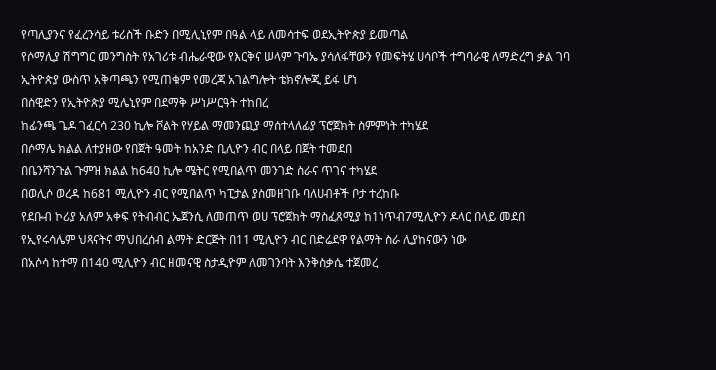የጣሊያንና የፈረንሳይ ቱሪስች ቡድን በሚሊኒየም በዓል ላይ ለመሳተፍ ወደኢትዮጵያ ይመጣል
የሶማሊያ ሽግግር መንግስት የአገሪቱ ብሔራዊው የእርቅና ሠላም ጉባኤ ያሳለፋቸውን የመፍትሄ ሀሳቦች ተግባራዊ ለማድረግ ቃል ገባ
ኢትዮጵያ ውስጥ አቅጣጫን የሚጠቁም የመረጃ አገልግሎት ቴክኖሎጂ ይፋ ሆነ
በስዊድን የኢትዮጵያ ሚሌኒየም በደማቅ ሥነሥርዓት ተከበረ
ከፊንጫ ጌዶ ገፈርሳ 230 ኪሎ ቮልት የሃይል ማመንጪያ ማሰተላለፊያ ፕሮጀክት ስምምነት ተካሄደ
በሶማሌ ክልል ለተያዘው የበጀት ዓመት ከአንድ ቢሊዮን ብር በላይ በጀት ተመደበ
በቤንሻንጉል ጉምዝ ክልል ከ640 ኪሎ ሜትር የሚበልጥ መንገድ ስራና ጥገና ተካሄደ
በወሊሶ ወረዳ ከ681 ሚሊዮን ብር የሚበልጥ ካፒታል ያስመዘገቡ ባለሀብቶች ቦታ ተረከቡ
የደቡብ ኮሪያ አለም አቀፍ የትብብር ኤጀንሲ ለመጠጥ ወሀ ፕሮጀክት ማስፈጸሚያ ከ1ነጥብ7ሚሊዮን ዶላር በላይ መደበ
የኢየሩሳሌም ህጻናትና ማህበረሰብ ልማት ድርጅት በ11 ሚሊዮን ብር በድሬደዋ የልማት ስራ ሊያከናውን ነው
በአሶሳ ከተማ በ140 ሚሊዮን ብር ዘመናዊ ስታዲዮም ለመገንባት እንቅስቃሴ ተጀመረ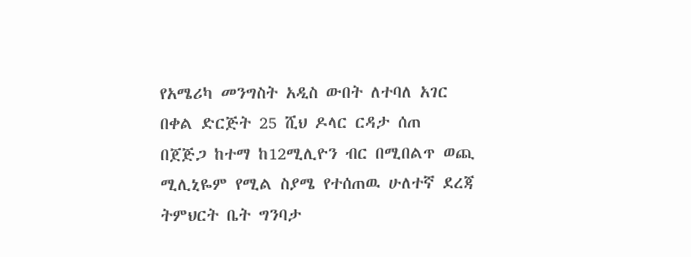የአሜሪካ መንግስት አዲስ ውበት ለተባለ አገር በቀል ድርጅት 25 ሺህ ዶላር ርዳታ ሰጠ
በጀጅጋ ከተማ ከ12ሚሊዮን ብር በሚበልጥ ወጪ ሚሊኒዬም የሚል ስያሜ የተሰጠዉ ሁለተኛ ደረጃ ትምህርት ቤት ግንባታ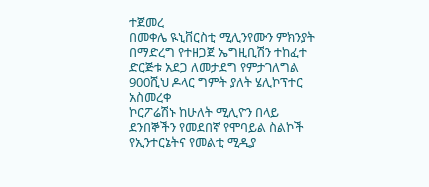ተጀመረ
በመቀሌ ዪኒቨርስቲ ሚሊንየሙን ምክንያት በማድረግ የተዘጋጀ ኤግዚቢሽን ተከፈተ
ድርጅቱ አደጋ ለመታደግ የምታገለግል 900ሺህ ዶላር ግምት ያለት ሄሊኮፕተር አስመረቀ
ኮርፖሬሽኑ ከሁለት ሚሊዮን በላይ ደንበኞችን የመደበኛ የሞባይል ስልኮች የኢንተርኔትና የመልቲ ሚዲያ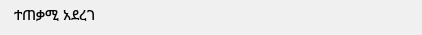ተጠቃሚ አደረገ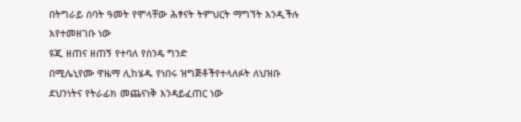በትግራይ ሰባት ዓመት የሞላቸው ሕፃናት ትምህርት ማግኘት እንዲችሉ እየተመዘገቡ ነው
ዩጂ ዘጠና ዘጠኝ የተባለ የስንዴ ግንድ
በሚሌኒየሙ ዋዜማ ሊከሄዱ የነበሩ ዝግጅቶችየተላለፉት ለህዝቡ ደህንነትና የትራፊክ መጨናነቅ እንዳይፈጠር ነው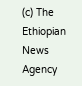(c) The Ethiopian News Agency